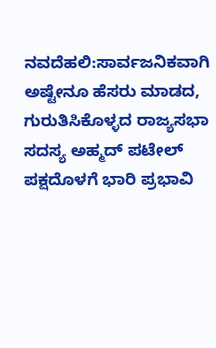ನವದೆಹಲಿ:ಸಾರ್ವಜನಿಕವಾಗಿ ಅಷ್ಟೇನೂ ಹೆಸರು ಮಾಡದ, ಗುರುತಿಸಿಕೊಳ್ಳದ ರಾಜ್ಯಸಭಾ ಸದಸ್ಯ ಅಹ್ಮದ್ ಪಟೇಲ್ ಪಕ್ಷದೊಳಗೆ ಭಾರಿ ಪ್ರಭಾವಿ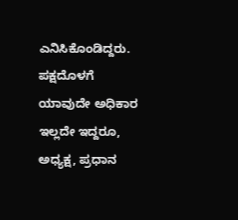ಎನಿಸಿಕೊಂಡಿದ್ದರು. ಪಕ್ಷದೊಳಗೆ ಯಾವುದೇ ಅಧಿಕಾರ ಇಲ್ಲದೇ ಇದ್ದರೂ, ಅಧ್ಯಕ್ಷ, ಪ್ರಧಾನ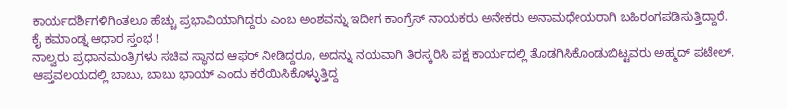ಕಾರ್ಯದರ್ಶಿಗಳಿಗಿಂತಲೂ ಹೆಚ್ಚು ಪ್ರಭಾವಿಯಾಗಿದ್ದರು ಎಂಬ ಅಂಶವನ್ನು ಇದೀಗ ಕಾಂಗ್ರೆಸ್ ನಾಯಕರು ಅನೇಕರು ಅನಾಮಧೇಯರಾಗಿ ಬಹಿರಂಗಪಡಿಸುತ್ತಿದ್ದಾರೆ.
ಕೈ ಕಮಾಂಡ್ನ ಆಧಾರ ಸ್ತಂಭ !
ನಾಲ್ವರು ಪ್ರಧಾನಮಂತ್ರಿಗಳು ಸಚಿವ ಸ್ಥಾನದ ಆಫರ್ ನೀಡಿದ್ದರೂ, ಅದನ್ನು ನಯವಾಗಿ ತಿರಸ್ಕರಿಸಿ ಪಕ್ಷ ಕಾರ್ಯದಲ್ಲಿ ತೊಡಗಿಸಿಕೊಂಡುಬಿಟ್ಟವರು ಅಹ್ಮದ್ ಪಟೇಲ್. ಆಪ್ತವಲಯದಲ್ಲಿ ಬಾಬು, ಬಾಬು ಭಾಯ್ ಎಂದು ಕರೆಯಿಸಿಕೊಳ್ಳುತ್ತಿದ್ದ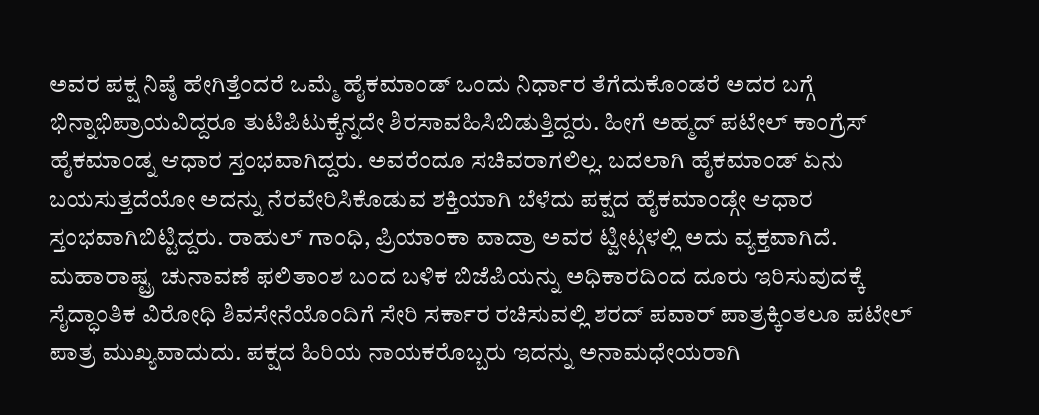ಅವರ ಪಕ್ಷ ನಿಷ್ಠೆ ಹೇಗಿತ್ತೆಂದರೆ ಒಮ್ಮೆ ಹೈಕಮಾಂಡ್ ಒಂದು ನಿರ್ಧಾರ ತೆಗೆದುಕೊಂಡರೆ ಅದರ ಬಗ್ಗೆ ಭಿನ್ನಾಭಿಪ್ರಾಯವಿದ್ದರೂ ತುಟಿಪಿಟುಕ್ಕೆನ್ನದೇ ಶಿರಸಾವಹಿಸಿಬಿಡುತ್ತಿದ್ದರು. ಹೀಗೆ ಅಹ್ಮದ್ ಪಟೇಲ್ ಕಾಂಗ್ರೆಸ್ ಹೈಕಮಾಂಡ್ನ ಆಧಾರ ಸ್ತಂಭವಾಗಿದ್ದರು. ಅವರೆಂದೂ ಸಚಿವರಾಗಲಿಲ್ಲ. ಬದಲಾಗಿ ಹೈಕಮಾಂಡ್ ಏನು ಬಯಸುತ್ತದೆಯೋ ಅದನ್ನು ನೆರವೇರಿಸಿಕೊಡುವ ಶಕ್ತಿಯಾಗಿ ಬೆಳೆದು ಪಕ್ಷದ ಹೈಕಮಾಂಡ್ಗೇ ಆಧಾರ ಸ್ತಂಭವಾಗಿಬಿಟ್ಟಿದ್ದರು. ರಾಹುಲ್ ಗಾಂಧಿ, ಪ್ರಿಯಾಂಕಾ ವಾದ್ರಾ ಅವರ ಟ್ವೀಟ್ಗಳಲ್ಲಿ ಅದು ವ್ಯಕ್ತವಾಗಿದೆ.
ಮಹಾರಾಷ್ಟ್ರ ಚುನಾವಣೆ ಫಲಿತಾಂಶ ಬಂದ ಬಳಿಕ ಬಿಜೆಪಿಯನ್ನು ಅಧಿಕಾರದಿಂದ ದೂರು ಇರಿಸುವುದಕ್ಕೆ ಸೈದ್ಧಾಂತಿಕ ವಿರೋಧಿ ಶಿವಸೇನೆಯೊಂದಿಗೆ ಸೇರಿ ಸರ್ಕಾರ ರಚಿಸುವಲ್ಲಿ ಶರದ್ ಪವಾರ್ ಪಾತ್ರಕ್ಕಿಂತಲೂ ಪಟೇಲ್ ಪಾತ್ರ ಮುಖ್ಯವಾದುದು. ಪಕ್ಷದ ಹಿರಿಯ ನಾಯಕರೊಬ್ಬರು ಇದನ್ನು ಅನಾಮಧೇಯರಾಗಿ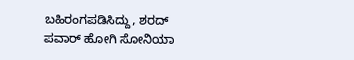ಬಹಿರಂಗಪಡಿಸಿದ್ದು, ಶರದ್ ಪವಾರ್ ಹೋಗಿ ಸೋನಿಯಾ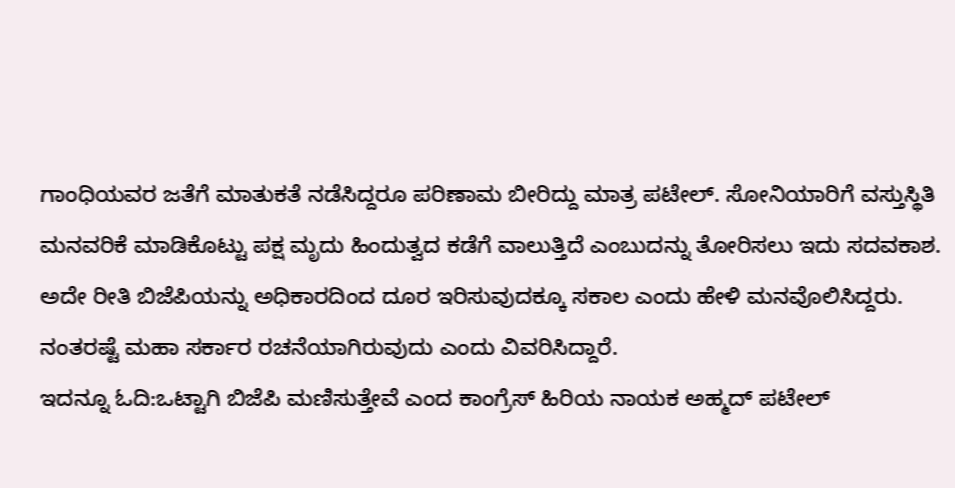ಗಾಂಧಿಯವರ ಜತೆಗೆ ಮಾತುಕತೆ ನಡೆಸಿದ್ದರೂ ಪರಿಣಾಮ ಬೀರಿದ್ದು ಮಾತ್ರ ಪಟೇಲ್. ಸೋನಿಯಾರಿಗೆ ವಸ್ತುಸ್ಥಿತಿ ಮನವರಿಕೆ ಮಾಡಿಕೊಟ್ಟು ಪಕ್ಷ ಮೃದು ಹಿಂದುತ್ವದ ಕಡೆಗೆ ವಾಲುತ್ತಿದೆ ಎಂಬುದನ್ನು ತೋರಿಸಲು ಇದು ಸದವಕಾಶ. ಅದೇ ರೀತಿ ಬಿಜೆಪಿಯನ್ನು ಅಧಿಕಾರದಿಂದ ದೂರ ಇರಿಸುವುದಕ್ಕೂ ಸಕಾಲ ಎಂದು ಹೇಳಿ ಮನವೊಲಿಸಿದ್ದರು. ನಂತರಷ್ಟೆ ಮಹಾ ಸರ್ಕಾರ ರಚನೆಯಾಗಿರುವುದು ಎಂದು ವಿವರಿಸಿದ್ದಾರೆ.
ಇದನ್ನೂ ಓದಿ:ಒಟ್ಟಾಗಿ ಬಿಜೆಪಿ ಮಣಿಸುತ್ತೇವೆ ಎಂದ ಕಾಂಗ್ರೆಸ್ ಹಿರಿಯ ನಾಯಕ ಅಹ್ಮದ್ ಪಟೇಲ್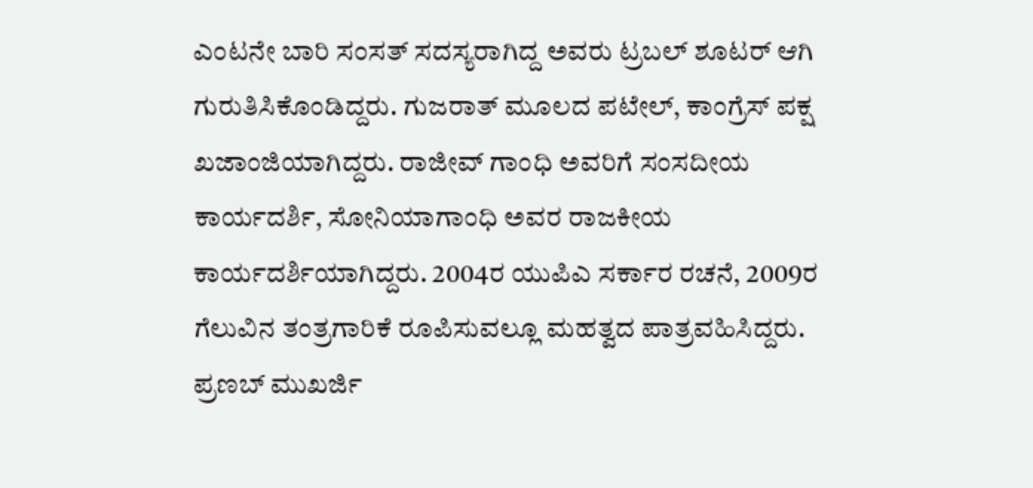ಎಂಟನೇ ಬಾರಿ ಸಂಸತ್ ಸದಸ್ಯರಾಗಿದ್ದ ಅವರು ಟ್ರಬಲ್ ಶೂಟರ್ ಆಗಿ ಗುರುತಿಸಿಕೊಂಡಿದ್ದರು. ಗುಜರಾತ್ ಮೂಲದ ಪಟೇಲ್, ಕಾಂಗ್ರೆಸ್ ಪಕ್ಷ ಖಜಾಂಜಿಯಾಗಿದ್ದರು. ರಾಜೀವ್ ಗಾಂಧಿ ಅವರಿಗೆ ಸಂಸದೀಯ ಕಾರ್ಯದರ್ಶಿ, ಸೋನಿಯಾಗಾಂಧಿ ಅವರ ರಾಜಕೀಯ ಕಾರ್ಯದರ್ಶಿಯಾಗಿದ್ದರು. 2004ರ ಯುಪಿಎ ಸರ್ಕಾರ ರಚನೆ, 2009ರ ಗೆಲುವಿನ ತಂತ್ರಗಾರಿಕೆ ರೂಪಿಸುವಲ್ಲೂ ಮಹತ್ವದ ಪಾತ್ರವಹಿಸಿದ್ದರು. ಪ್ರಣಬ್ ಮುಖರ್ಜಿ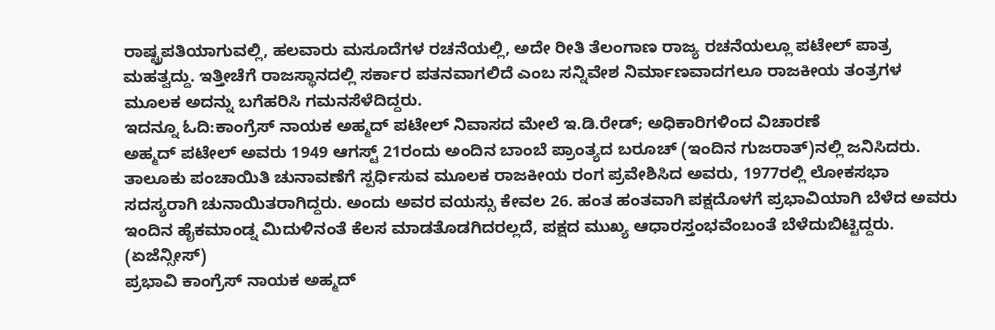ರಾಷ್ಟ್ರಪತಿಯಾಗುವಲ್ಲಿ, ಹಲವಾರು ಮಸೂದೆಗಳ ರಚನೆಯಲ್ಲಿ, ಅದೇ ರೀತಿ ತೆಲಂಗಾಣ ರಾಜ್ಯ ರಚನೆಯಲ್ಲೂ ಪಟೇಲ್ ಪಾತ್ರ ಮಹತ್ವದ್ದು. ಇತ್ತೀಚೆಗೆ ರಾಜಸ್ಥಾನದಲ್ಲಿ ಸರ್ಕಾರ ಪತನವಾಗಲಿದೆ ಎಂಬ ಸನ್ನಿವೇಶ ನಿರ್ಮಾಣವಾದಗಲೂ ರಾಜಕೀಯ ತಂತ್ರಗಳ ಮೂಲಕ ಅದನ್ನು ಬಗೆಹರಿಸಿ ಗಮನಸೆಳೆದಿದ್ದರು.
ಇದನ್ನೂ ಓದಿ:ಕಾಂಗ್ರೆಸ್ ನಾಯಕ ಅಹ್ಮದ್ ಪಟೇಲ್ ನಿವಾಸದ ಮೇಲೆ ಇ.ಡಿ.ರೇಡ್; ಅಧಿಕಾರಿಗಳಿಂದ ವಿಚಾರಣೆ
ಅಹ್ಮದ್ ಪಟೇಲ್ ಅವರು 1949 ಆಗಸ್ಟ್ 21ರಂದು ಅಂದಿನ ಬಾಂಬೆ ಪ್ರಾಂತ್ಯದ ಬರೂಚ್ (ಇಂದಿನ ಗುಜರಾತ್)ನಲ್ಲಿ ಜನಿಸಿದರು. ತಾಲೂಕು ಪಂಚಾಯಿತಿ ಚುನಾವಣೆಗೆ ಸ್ಪರ್ಧಿಸುವ ಮೂಲಕ ರಾಜಕೀಯ ರಂಗ ಪ್ರವೇಶಿಸಿದ ಅವರು, 1977ರಲ್ಲಿ ಲೋಕಸಭಾ ಸದಸ್ಯರಾಗಿ ಚುನಾಯಿತರಾಗಿದ್ದರು. ಅಂದು ಅವರ ವಯಸ್ಸು ಕೇವಲ 26. ಹಂತ ಹಂತವಾಗಿ ಪಕ್ಷದೊಳಗೆ ಪ್ರಭಾವಿಯಾಗಿ ಬೆಳೆದ ಅವರು ಇಂದಿನ ಹೈಕಮಾಂಡ್ನ ಮಿದುಳಿನಂತೆ ಕೆಲಸ ಮಾಡತೊಡಗಿದರಲ್ಲದೆ, ಪಕ್ಷದ ಮುಖ್ಯ ಆಧಾರಸ್ತಂಭವೆಂಬಂತೆ ಬೆಳೆದುಬಿಟ್ಟಿದ್ದರು.  (ಏಜೆನ್ಸೀಸ್)
ಪ್ರಭಾವಿ ಕಾಂಗ್ರೆಸ್ ನಾಯಕ ಅಹ್ಮದ್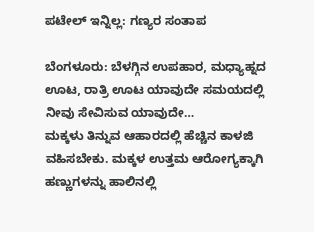ಪಟೇಲ್ ಇನ್ನಿಲ್ಲ: ಗಣ್ಯರ ಸಂತಾಪ

ಬೆಂಗಳೂರು: ಬೆಳಗ್ಗಿನ ಉಪಹಾರ, ಮಧ್ಯಾಹ್ನದ ಊಟ, ರಾತ್ರಿ ಊಟ ಯಾವುದೇ ಸಮಯದಲ್ಲಿ ನೀವು ಸೇವಿಸುವ ಯಾವುದೇ…
ಮಕ್ಕಳು ತಿನ್ನುವ ಆಹಾರದಲ್ಲಿ ಹೆಚ್ಚಿನ ಕಾಳಜಿ ವಹಿಸಬೇಕು. ಮಕ್ಕಳ ಉತ್ತಮ ಆರೋಗ್ಯಕ್ಕಾಗಿ ಹಣ್ಣುಗಳನ್ನು ಹಾಲಿನಲ್ಲಿ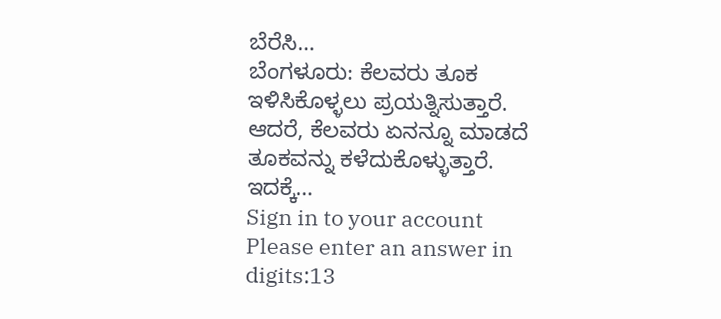ಬೆರೆಸಿ…
ಬೆಂಗಳೂರು: ಕೆಲವರು ತೂಕ ಇಳಿಸಿಕೊಳ್ಳಲು ಪ್ರಯತ್ನಿಸುತ್ತಾರೆ. ಆದರೆ, ಕೆಲವರು ಏನನ್ನೂ ಮಾಡದೆ ತೂಕವನ್ನು ಕಳೆದುಕೊಳ್ಳುತ್ತಾರೆ. ಇದಕ್ಕೆ…
Sign in to your account
Please enter an answer in digits:13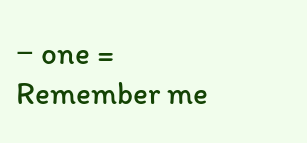− one =
Remember me